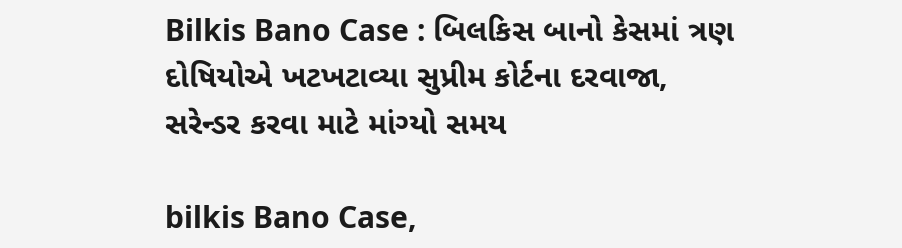Bilkis Bano Case : બિલકિસ બાનો કેસમાં ત્રણ દોષિયોએ ખટખટાવ્યા સુપ્રીમ કોર્ટના દરવાજા, સરેન્ડર કરવા માટે માંગ્યો સમય

bilkis Bano Case,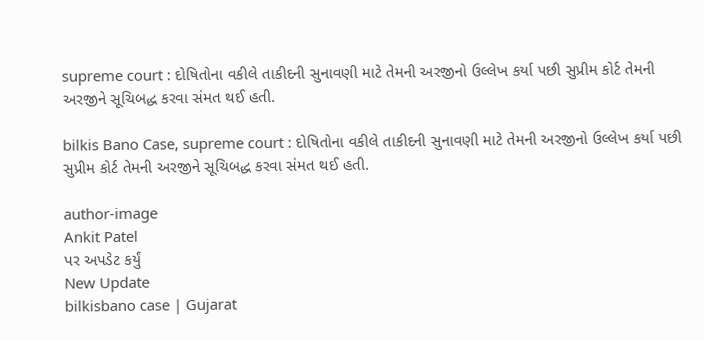supreme court : દોષિતોના વકીલે તાકીદની સુનાવણી માટે તેમની અરજીનો ઉલ્લેખ કર્યા પછી સુપ્રીમ કોર્ટ તેમની અરજીને સૂચિબદ્ધ કરવા સંમત થઈ હતી.

bilkis Bano Case, supreme court : દોષિતોના વકીલે તાકીદની સુનાવણી માટે તેમની અરજીનો ઉલ્લેખ કર્યા પછી સુપ્રીમ કોર્ટ તેમની અરજીને સૂચિબદ્ધ કરવા સંમત થઈ હતી.

author-image
Ankit Patel
પર અપડેટ કર્યું
New Update
bilkisbano case | Gujarat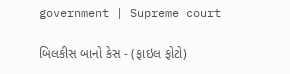government | Supreme court

બિલકીસ બાનો કેસ - (ફાઇલ ફોટો)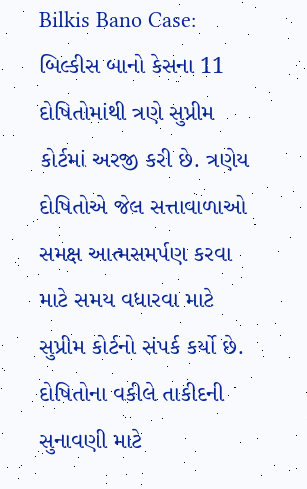Bilkis Bano Case: બિલ્કીસ બાનો કેસના 11 દોષિતોમાંથી ત્રણે સુપ્રીમ કોર્ટમાં અરજી કરી છે. ત્રણેય દોષિતોએ જેલ સત્તાવાળાઓ સમક્ષ આત્મસમર્પણ કરવા માટે સમય વધારવા માટે સુપ્રીમ કોર્ટનો સંપર્ક કર્યો છે. દોષિતોના વકીલે તાકીદની સુનાવણી માટે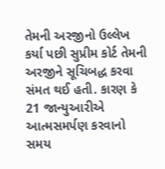તેમની અરજીનો ઉલ્લેખ કર્યા પછી સુપ્રીમ કોર્ટ તેમની અરજીને સૂચિબદ્ધ કરવા સંમત થઈ હતી. કારણ કે 21 જાન્યુઆરીએ આત્મસમર્પણ કરવાનો સમય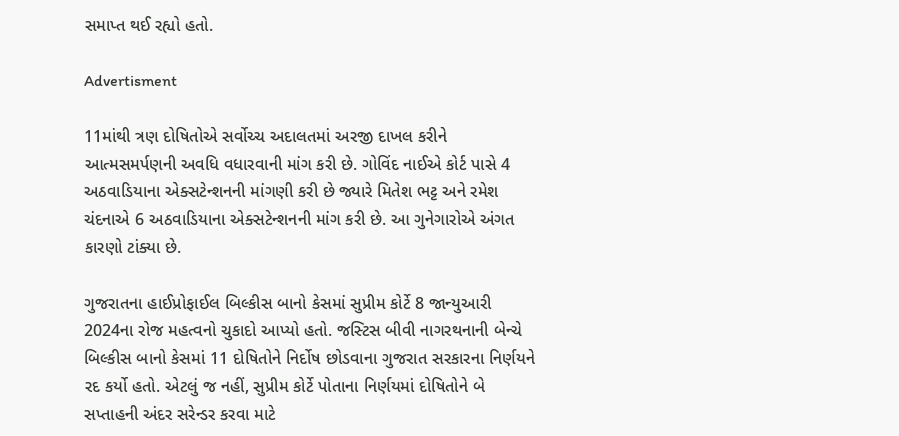સમાપ્ત થઈ રહ્યો હતો.

Advertisment

11માંથી ત્રણ દોષિતોએ સર્વોચ્ચ અદાલતમાં અરજી દાખલ કરીને આત્મસમર્પણની અવધિ વધારવાની માંગ કરી છે. ગોવિંદ નાઈએ કોર્ટ પાસે 4 અઠવાડિયાના એક્સટેન્શનની માંગણી કરી છે જ્યારે મિતેશ ભટ્ટ અને રમેશ ચંદનાએ 6 અઠવાડિયાના એક્સટેન્શનની માંગ કરી છે. આ ગુનેગારોએ અંગત કારણો ટાંક્યા છે.

ગુજરાતના હાઈપ્રોફાઈલ બિલ્કીસ બાનો કેસમાં સુપ્રીમ કોર્ટે 8 જાન્યુઆરી 2024ના રોજ મહત્વનો ચુકાદો આપ્યો હતો. જસ્ટિસ બીવી નાગરથનાની બેન્ચે બિલ્કીસ બાનો કેસમાં 11 દોષિતોને નિર્દોષ છોડવાના ગુજરાત સરકારના નિર્ણયને રદ કર્યો હતો. એટલું જ નહીં, સુપ્રીમ કોર્ટે પોતાના નિર્ણયમાં દોષિતોને બે સપ્તાહની અંદર સરેન્ડર કરવા માટે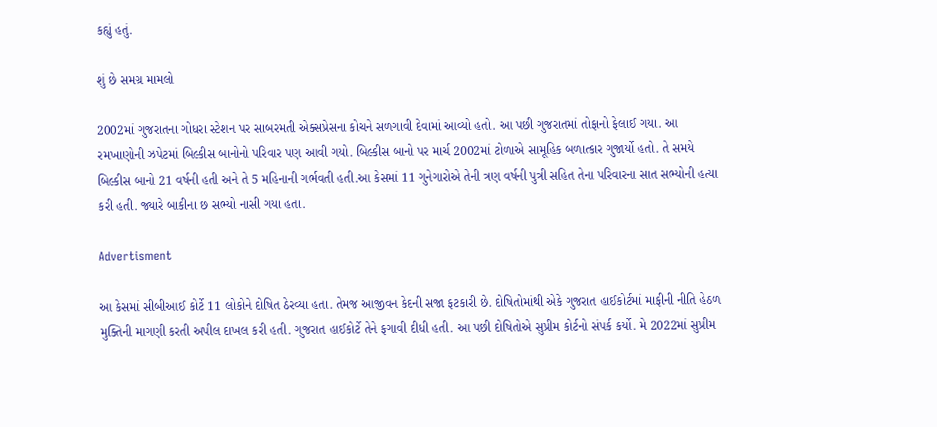કહ્યું હતું.

શું છે સમગ્ર મામલો

2002માં ગુજરાતના ગોધરા સ્ટેશન પર સાબરમતી એક્સપ્રેસના કોચને સળગાવી દેવામાં આવ્યો હતો. આ પછી ગુજરાતમાં તોફાનો ફેલાઈ ગયા. આ રમખાણોની ઝપેટમાં બિલ્કીસ બાનોનો પરિવાર પણ આવી ગયો. બિલ્કીસ બાનો પર માર્ચ 2002માં ટોળાએ સામૂહિક બળાત્કાર ગુજાર્યો હતો. તે સમયે બિલ્કીસ બાનો 21 વર્ષની હતી અને તે 5 મહિનાની ગર્ભવતી હતી.આ કેસમાં 11 ગુનેગારોએ તેની ત્રણ વર્ષની પુત્રી સહિત તેના પરિવારના સાત સભ્યોની હત્યા કરી હતી. જ્યારે બાકીના છ સભ્યો નાસી ગયા હતા.

Advertisment

આ કેસમાં સીબીઆઈ કોર્ટે 11 લોકોને દોષિત ઠેરવ્યા હતા. તેમજ આજીવન કેદની સજા ફટકારી છે. દોષિતોમાંથી એકે ગુજરાત હાઈકોર્ટમાં માફીની નીતિ હેઠળ મુક્તિની માગણી કરતી અપીલ દાખલ કરી હતી. ગુજરાત હાઈકોર્ટે તેને ફગાવી દીધી હતી. આ પછી દોષિતોએ સુપ્રીમ કોર્ટનો સંપર્ક કર્યો. મે 2022માં સુપ્રીમ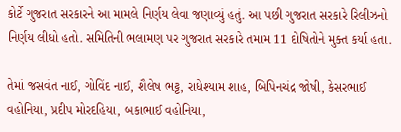કોર્ટે ગુજરાત સરકારને આ મામલે નિર્ણય લેવા જણાવ્યું હતું. આ પછી ગુજરાત સરકારે રિલીઝનો નિર્ણય લીધો હતો. સમિતિની ભલામણ પર ગુજરાત સરકારે તમામ 11 દોષિતોને મુક્ત કર્યા હતા.

તેમાં જસવંત નાઈ, ગોવિંદ નાઈ, શૈલેષ ભટ્ટ, રાધેશ્યામ શાહ, બિપિનચંદ્ર જોષી, કેસરભાઈ વહોનિયા, પ્રદીપ મોરદહિયા, બકાભાઈ વહોનિયા,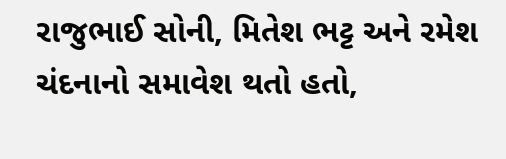રાજુભાઈ સોની, મિતેશ ભટ્ટ અને રમેશ ચંદનાનો સમાવેશ થતો હતો,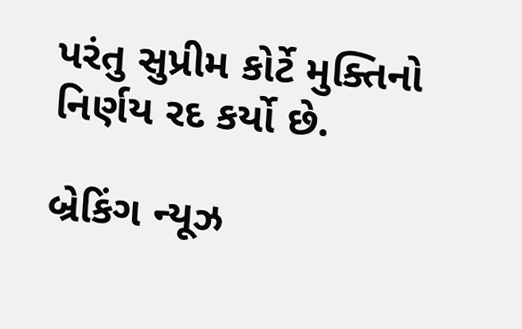પરંતુ સુપ્રીમ કોર્ટે મુક્તિનો નિર્ણય રદ કર્યો છે.

બ્રેકિંગ ન્યૂઝ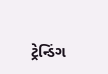ટ્રેન્ડિંગ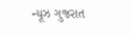ન્યૂઝ ગુજરાત